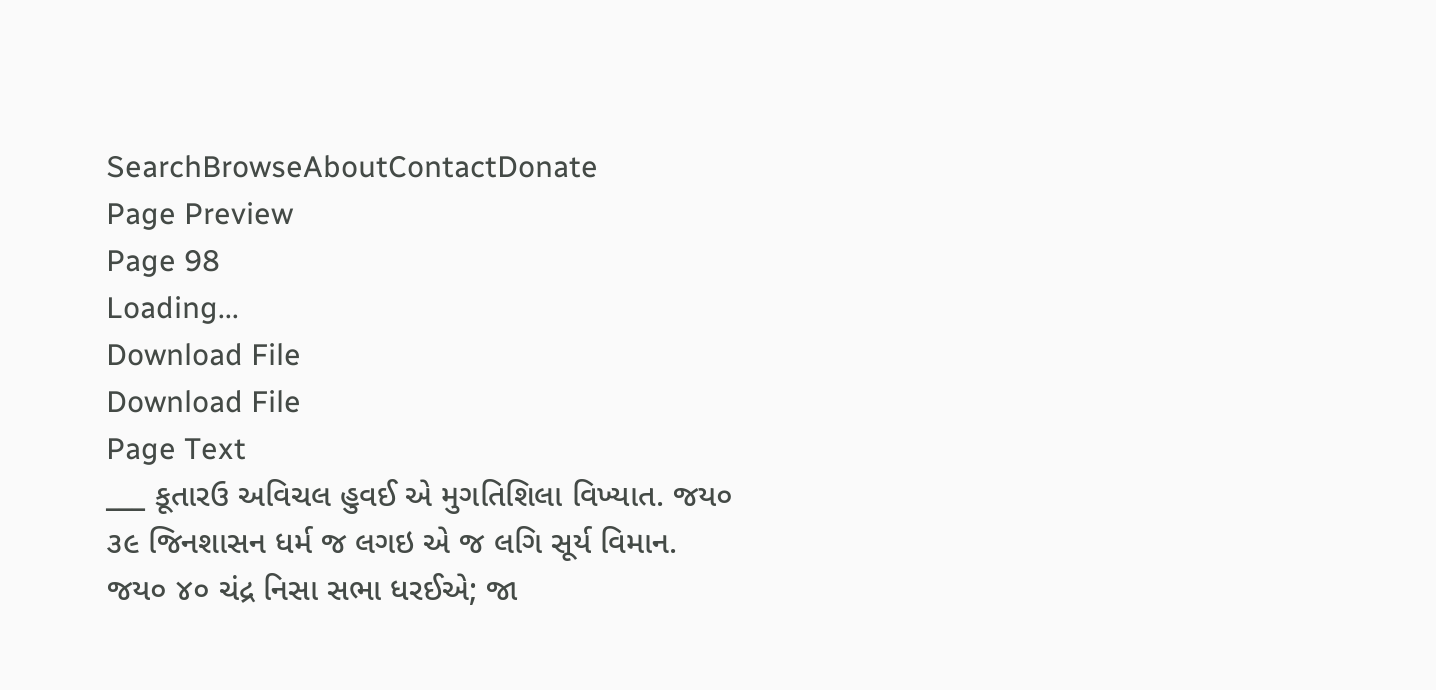SearchBrowseAboutContactDonate
Page Preview
Page 98
Loading...
Download File
Download File
Page Text
___ કૂતારઉ અવિચલ હુવઈ એ મુગતિશિલા વિખ્યાત. જય૦ ૩૯ જિનશાસન ધર્મ જ લગઇ એ જ લગિ સૂર્ય વિમાન. જય૦ ૪૦ ચંદ્ર નિસા સભા ધરઈએ; જા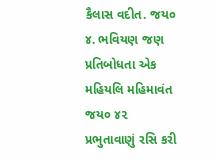કૈલાસ વદીત. જય૦ ૪. ભવિયણ જણ પ્રતિબોધતા એક મહિયલિ મહિમાવંત જય૦ ૪૨ પ્રભુતાવાણું રસિ કરી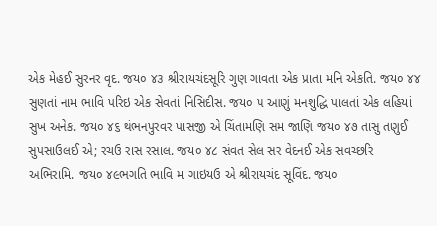એક મેહઈ સુરનર વૃદ. જય૦ ૪૩ શ્રીરાયચંદસૂરિ ગુણ ગાવતા એક પ્રાતા મનિ એકતિ. જય૦ ૪૪ સુણતાં નામ ભાવિ પરિઇ એક સેવતાં નિસિદીસ. જય૦ ૫ આણું મનશુદ્ધિ પાલતાં એક લહિયાં સુખ અનેક. જય૦ ૪૬ થંભનપુરવર પાસજી એ ચિંતામણિ સમ જાણિ જય૦ ૪૭ તાસુ તણુઈ સુપસાઉલઈ એ; રચઉ રાસ રસાલ. જય૦ ૪૮ સંવત સેલ સર વેદનઈ એક સવચ્છરિ અભિરામિ. જય૦ ૪૯ભગતિ ભાવિ મ ગાઇયઉ એ શ્રીરાયચંદ સૂવિંદ. જય૦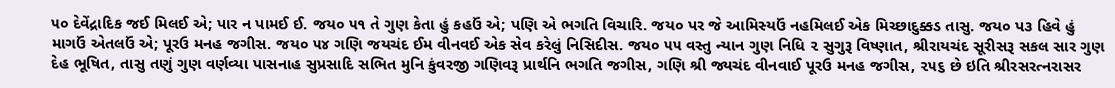૫૦ દેવેંદ્રાદિક જઈ મિલઈ એ; પાર ન પામઈ ઈ. જય૦ ૫૧ તે ગુણ કેતા હું કહઉં એ; પણિ એ ભગતિ વિચારિ. જય૦ પર જે આમિસ્યઉં નહમિલઈ એક મિચ્છાદુક્કડ તાસુ. જય૦ પ૩ હિવે હું માગઉં એતલઉં એ; પૂરઉ મનહ જગીસ. જય૦ ૫૪ ગણિ જયચંદ ઈમ વીનવઈ એક સેવ કરેલું નિસિદીસ. જય૦ ૫૫ વસ્તુ ન્યાન ગુણ નિધિ ૨ સુગુરૂ વિષ્ણાત, શ્રીરાયચંદ સૂરીસરૂ સકલ સાર ગુણ દેહ ભૂષિત, તાસુ તણું ગુણ વર્ણવ્યા પાસનાહ સુપ્રસાદિ સભિત મુનિ કુંવરજી ગણિવરૂ પ્રાર્થનિ ભગતિ જગીસ, ગણિ શ્રી જ્યચંદ વીનવાઈ પૂરઉ મનહ જગીસ, ૨૫૬ છે ઇતિ શ્રીરસરત્નરાસર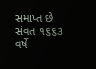સમાપ્ત છે સંવત ૧૬૬૩ વર્ષે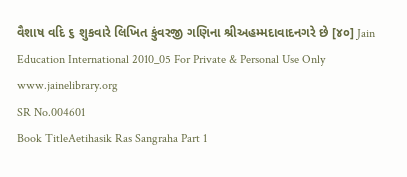વૈશાષ વદિ ૬ શુકવારે લિખિત કુંવરજી ગણિના શ્રીઅહમ્મદાવાદનગરે છે [૪૦] Jain Education International 2010_05 For Private & Personal Use Only www.jainelibrary.org
SR No.004601
Book TitleAetihasik Ras Sangraha Part 1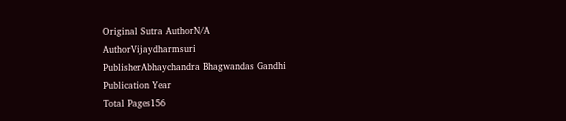Original Sutra AuthorN/A
AuthorVijaydharmsuri
PublisherAbhaychandra Bhagwandas Gandhi
Publication Year
Total Pages156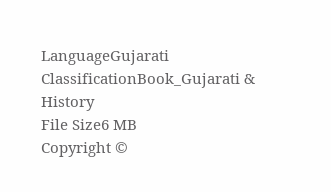LanguageGujarati
ClassificationBook_Gujarati & History
File Size6 MB
Copyright ©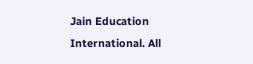Jain Education International. All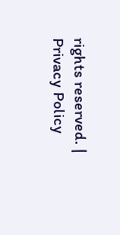rights reserved. | Privacy Policy